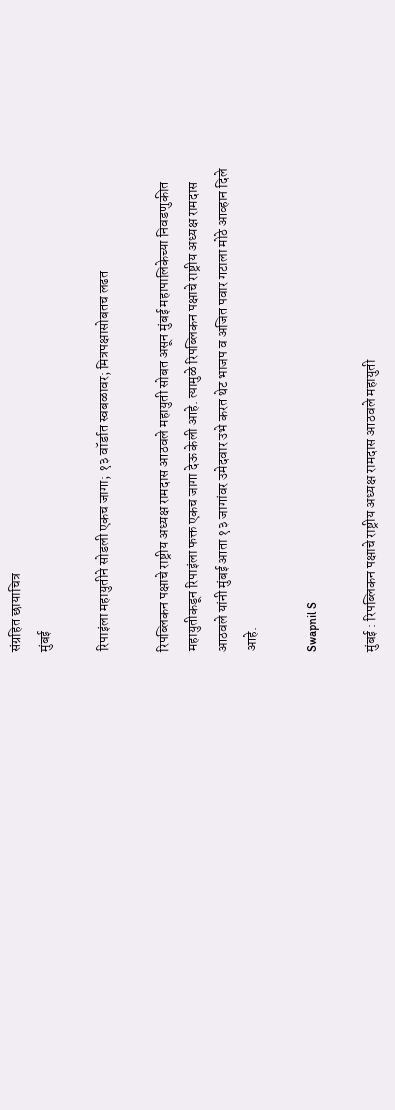संग्रहित छायाचित्र
मुंबई

रिपाइंला महायुतीने सोडली एकच जागा; १३ वॉर्डात स्वबळावर; मित्रपक्षासोबतच लढत

रिपब्लिकन पक्षाचे राष्ट्रीय अध्यक्ष रामदास आठवले महायुती सोबत असून मुंबई महापालिकेच्या निवडणुकीत महायुतीकडून रिपाइंला फक्त एकच जागा देऊ केली आहे. त्यामुळे रिपब्लिकन पक्षाचे राष्ट्रीय अध्यक्ष रामदास आठवले यांनी मुंबई आता १३ जागांवर उमेदवार उभे करत थेट भाजप व अजित पवार गटाला मोठे आव्हान दिले आहे.

Swapnil S

मुंबई : रिपब्लिकन पक्षाचे राष्ट्रीय अध्यक्ष रामदास आठवले महायुती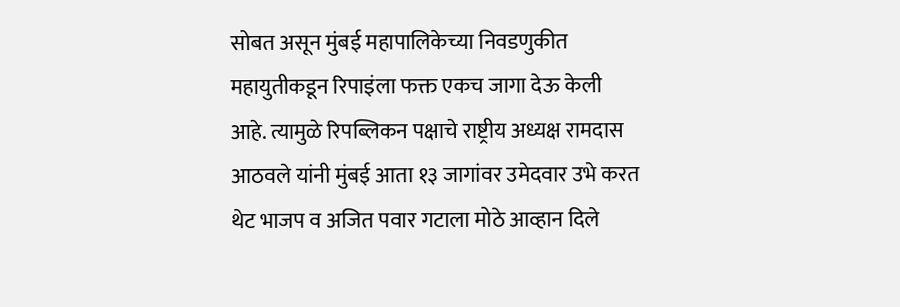सोबत असून मुंबई महापालिकेच्या निवडणुकीत महायुतीकडून रिपाइंला फक्त एकच जागा देऊ केली आहे. त्यामुळे रिपब्लिकन पक्षाचे राष्ट्रीय अध्यक्ष रामदास आठवले यांनी मुंबई आता १३ जागांवर उमेदवार उभे करत थेट भाजप व अजित पवार गटाला मोठे आव्हान दिले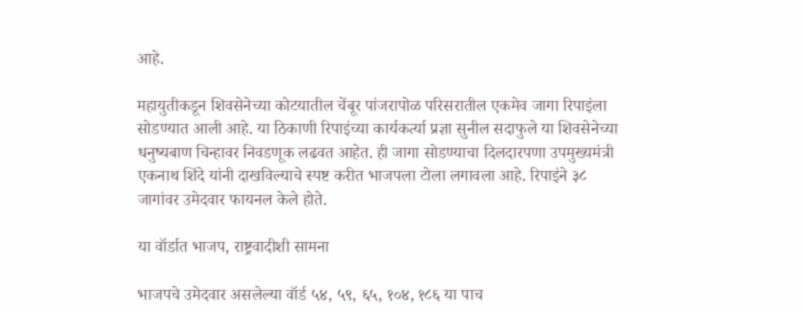आहे.

महायुतीकडून शिवसेनेच्या कोटयातील चेंबूर पांजरापोळ परिसरातील एकमेव जागा रिपाइंला सोडण्यात आली आहे. या ठिकाणी रिपाइंच्या कार्यकर्त्या प्रज्ञा सुनील सदाफुले या शिवसेनेच्या धनुष्यबाण चिन्हावर निवडणूक लढवत आहेत. ही जागा सोडण्याचा दिलदारपणा उपमुख्यमंत्री एकनाथ शिंदे यांनी दाखविल्याचे स्पष्ट करीत भाजपला टोला लगावला आहे. रिपाइंने ३८ जागांवर उमेदवार फायनल केले होते.

या वॉर्डात भाजप, राष्ट्रवादीशी सामना

भाजपचे उमेदवार असलेल्या वॉर्ड ५४, ५९, ६५, १०४, १८६ या पाच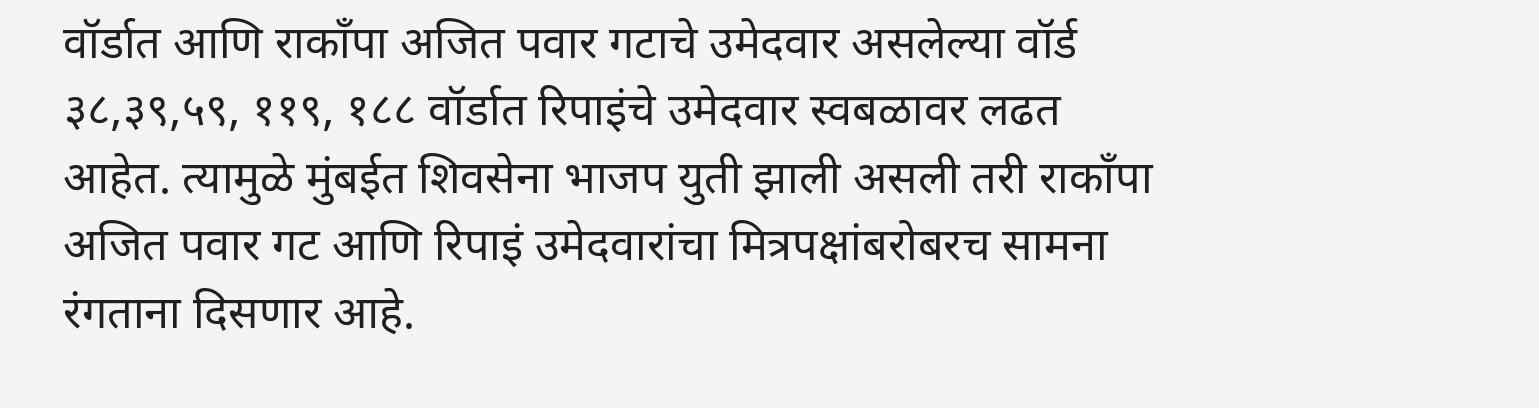वॉर्डात आणि राकाँपा अजित पवार गटाचे उमेदवार असलेल्या वॉर्ड ३८,३९,५९, ११९, १८८ वॉर्डात रिपाइंचे उमेदवार स्वबळावर लढत आहेत. त्यामुळे मुंबईत शिवसेना भाजप युती झाली असली तरी राकाँपा अजित पवार गट आणि रिपाइं उमेदवारांचा मित्रपक्षांबरोबरच सामना रंगताना दिसणार आहे.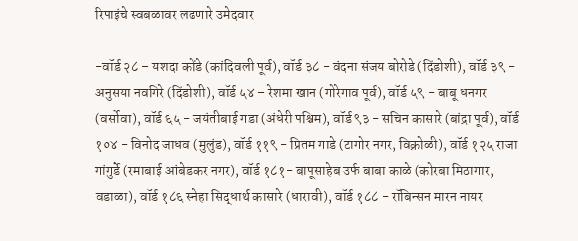रिपाइंचे स्वबळावर लढणारे उमेदवार

-वॉर्ड २८ – यशदा कोंडे (कांदिवली पूर्व), वॉर्ड ३८ - वंदना संजय बोरोडे (दिंडोशी), वॉर्ड ३९ - अनुसया नवगिरे (दिंडोशी), वॉर्ड ५४ – रेशमा खान (गोरेगाव पूर्व), वॉर्ड ५९ - बाबू धनगर (वर्सोवा), वॉर्ड ६५ - जयंतीबाई गडा (अंधेरी पश्चिम), वॉर्ड ९३ - सचिन कासारे (बांद्रा पूर्व), वॉर्ड १०४ - विनोद जाधव (मुलुंड), वॉर्ड ११९ - प्रितम गाडे (टागोर नगर, विक्रोळी), वॉर्ड १२५ राजा गांगुर्डे (रमाबाई आंबेडकर नगर), वॉर्ड १८१- बापूसाहेब उर्फ बाबा काळे (कोरबा मिठागार, वडाळा), वॉर्ड १८६ स्नेहा सिद्धार्थ कासारे (धारावी), वॉर्ड १८८ - रॉबिन्सन मारन नायर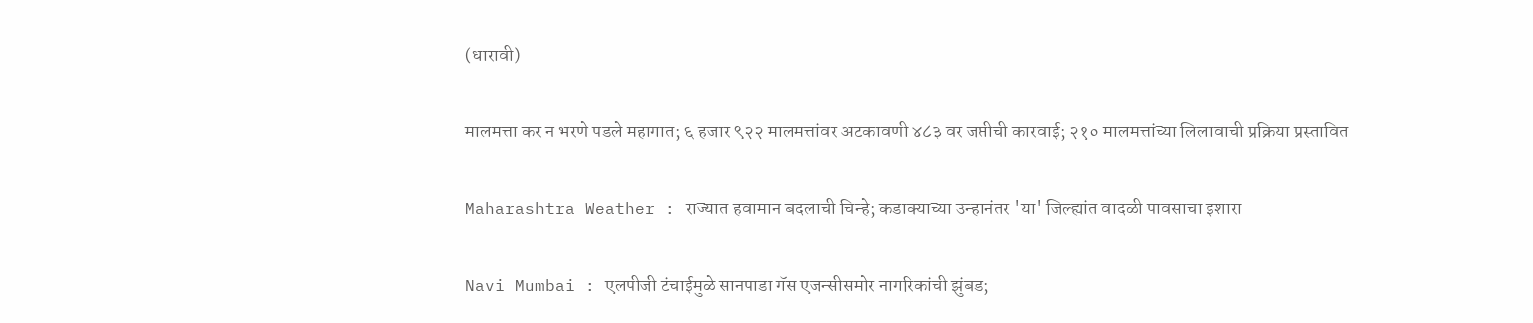(धारावी)

मालमत्ता कर न भरणे पडले महागात; ६ हजार ९२२ मालमत्तांवर अटकावणी ४८३ वर जप्तीची कारवाई; २१० मालमत्तांच्या लिलावाची प्रक्रिया प्रस्तावित

Maharashtra Weather : राज्यात हवामान बदलाची चिन्हे; कडाक्याच्या उन्हानंतर 'या' जिल्ह्यांत वादळी पावसाचा इशारा

Navi Mumbai : एलपीजी टंचाईमुळे सानपाडा गॅस एजन्सीसमोर नागरिकांची झुंबड;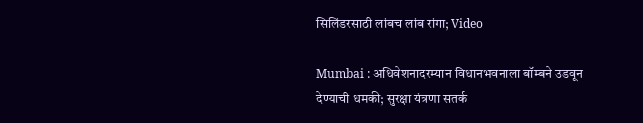सिलिंडरसाठी लांबच लांब रांगा; Video

Mumbai : अधिवेशनादरम्यान विधानभवनाला बॉम्बने उडवून देण्याची धमकी; सुरक्षा यंत्रणा सतर्क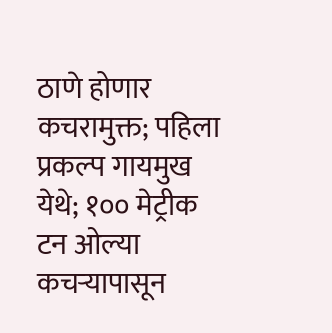ठाणे होणार कचरामुक्त; पहिला प्रकल्प गायमुख येथे; १०० मेट्रीक टन ओल्या कचऱ्यापासून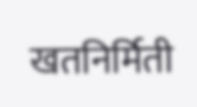खतनिर्मिती